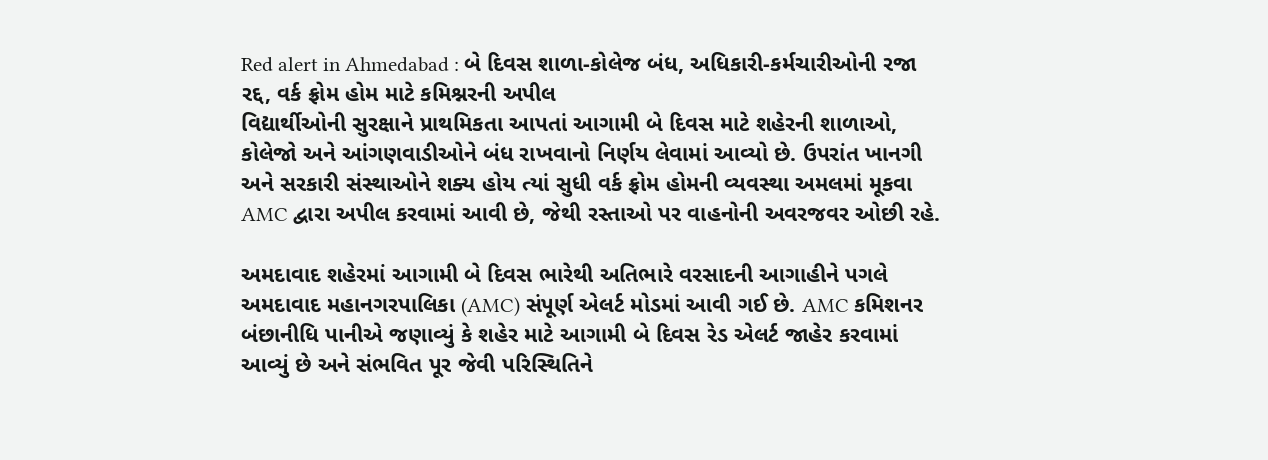Red alert in Ahmedabad : બે દિવસ શાળા-કોલેજ બંધ, અધિકારી-કર્મચારીઓની રજા રદ્દ, વર્ક ફ્રોમ હોમ માટે કમિશ્નરની અપીલ
વિદ્યાર્થીઓની સુરક્ષાને પ્રાથમિકતા આપતાં આગામી બે દિવસ માટે શહેરની શાળાઓ, કોલેજો અને આંગણવાડીઓને બંધ રાખવાનો નિર્ણય લેવામાં આવ્યો છે. ઉપરાંત ખાનગી અને સરકારી સંસ્થાઓને શક્ય હોય ત્યાં સુધી વર્ક ફ્રોમ હોમની વ્યવસ્થા અમલમાં મૂકવા AMC દ્વારા અપીલ કરવામાં આવી છે, જેથી રસ્તાઓ પર વાહનોની અવરજવર ઓછી રહે.

અમદાવાદ શહેરમાં આગામી બે દિવસ ભારેથી અતિભારે વરસાદની આગાહીને પગલે અમદાવાદ મહાનગરપાલિકા (AMC) સંપૂર્ણ એલર્ટ મોડમાં આવી ગઈ છે. AMC કમિશનર બંછાનીધિ પાનીએ જણાવ્યું કે શહેર માટે આગામી બે દિવસ રેડ એલર્ટ જાહેર કરવામાં આવ્યું છે અને સંભવિત પૂર જેવી પરિસ્થિતિને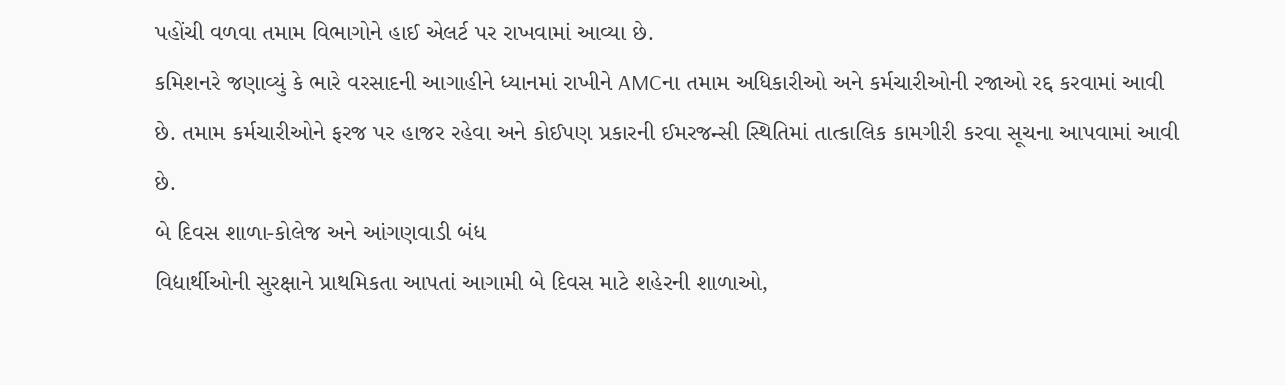પહોંચી વળવા તમામ વિભાગોને હાઈ એલર્ટ પર રાખવામાં આવ્યા છે.
કમિશનરે જણાવ્યું કે ભારે વરસાદની આગાહીને ધ્યાનમાં રાખીને AMCના તમામ અધિકારીઓ અને કર્મચારીઓની રજાઓ રદ્દ કરવામાં આવી છે. તમામ કર્મચારીઓને ફરજ પર હાજર રહેવા અને કોઈપણ પ્રકારની ઈમરજન્સી સ્થિતિમાં તાત્કાલિક કામગીરી કરવા સૂચના આપવામાં આવી છે.
બે દિવસ શાળા-કોલેજ અને આંગણવાડી બંધ
વિદ્યાર્થીઓની સુરક્ષાને પ્રાથમિકતા આપતાં આગામી બે દિવસ માટે શહેરની શાળાઓ,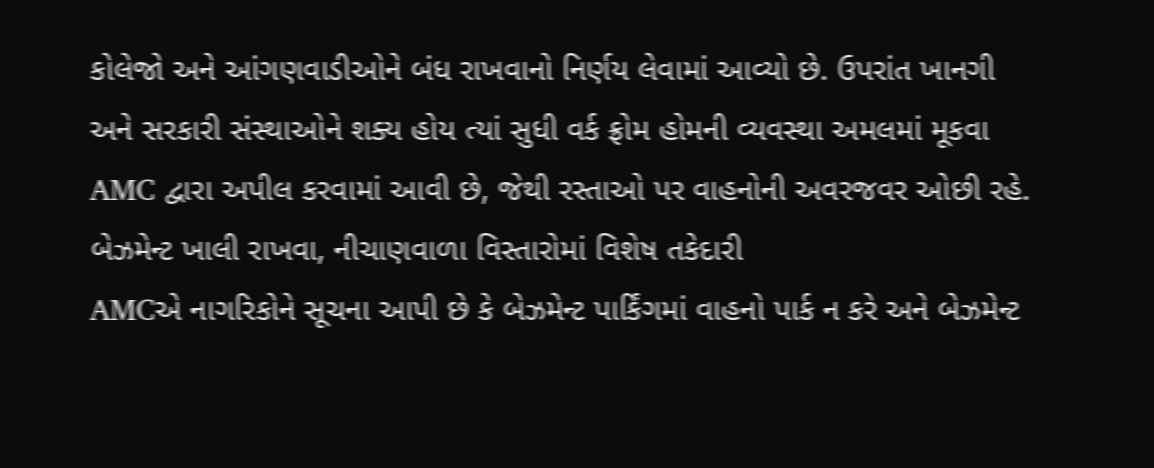કોલેજો અને આંગણવાડીઓને બંધ રાખવાનો નિર્ણય લેવામાં આવ્યો છે. ઉપરાંત ખાનગી અને સરકારી સંસ્થાઓને શક્ય હોય ત્યાં સુધી વર્ક ફ્રોમ હોમની વ્યવસ્થા અમલમાં મૂકવા AMC દ્વારા અપીલ કરવામાં આવી છે, જેથી રસ્તાઓ પર વાહનોની અવરજવર ઓછી રહે.
બેઝમેન્ટ ખાલી રાખવા, નીચાણવાળા વિસ્તારોમાં વિશેષ તકેદારી
AMCએ નાગરિકોને સૂચના આપી છે કે બેઝમેન્ટ પાર્કિંગમાં વાહનો પાર્ક ન કરે અને બેઝમેન્ટ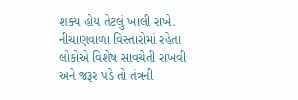શક્ય હોય તેટલું ખાલી રાખે. નીચાણવાળા વિસ્તારોમાં રહેતા લોકોએ વિશેષ સાવચેતી રાખવી અને જરૂર પડે તો તંત્રની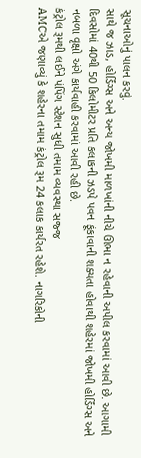સૂચનાઓનું પાલન કરવું.
સાથે જ ઝાડ, હોર્ડિંગ્સ અને અન્ય જોખમી માળખાંની નીચે ઊભા ન રહેવાની અપીલ કરવામાં આવી છે. આગામી દિવસોમાં 40થી 50 કિલોમીટર પ્રતિ કલાકની ઝડપે પવન ફૂંકાવાની શક્યતા હોવાથી શહેરમાં જોખમી હોર્ડિંગ્સ અને નબળા વૃક્ષો અંગે કાર્યવાહી કરવામાં આવી રહી છે.
કંટ્રોલ રૂમથી લઈને પંપિંગ સ્ટેશન સુધી તમામ વ્યવસ્થા સજ્જ
AMCએ જણાવ્યું કે શહેરના તમામ કંટ્રોલ રૂમ 24 કલાક કાર્યરત રહેશે. નાગરિકોની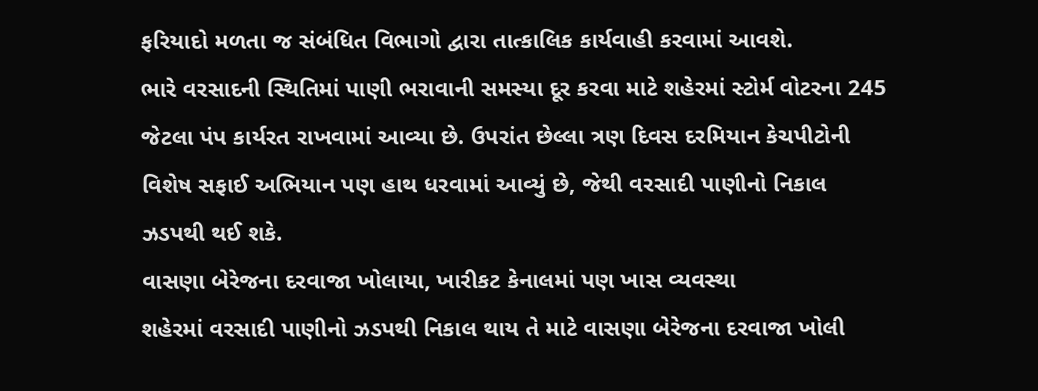ફરિયાદો મળતા જ સંબંધિત વિભાગો દ્વારા તાત્કાલિક કાર્યવાહી કરવામાં આવશે.
ભારે વરસાદની સ્થિતિમાં પાણી ભરાવાની સમસ્યા દૂર કરવા માટે શહેરમાં સ્ટોર્મ વોટરના 245 જેટલા પંપ કાર્યરત રાખવામાં આવ્યા છે. ઉપરાંત છેલ્લા ત્રણ દિવસ દરમિયાન કેચપીટોની વિશેષ સફાઈ અભિયાન પણ હાથ ધરવામાં આવ્યું છે, જેથી વરસાદી પાણીનો નિકાલ ઝડપથી થઈ શકે.
વાસણા બેરેજના દરવાજા ખોલાયા, ખારીકટ કેનાલમાં પણ ખાસ વ્યવસ્થા
શહેરમાં વરસાદી પાણીનો ઝડપથી નિકાલ થાય તે માટે વાસણા બેરેજના દરવાજા ખોલી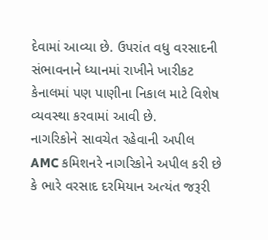દેવામાં આવ્યા છે. ઉપરાંત વધુ વરસાદની સંભાવનાને ધ્યાનમાં રાખીને ખારીકટ કેનાલમાં પણ પાણીના નિકાલ માટે વિશેષ વ્યવસ્થા કરવામાં આવી છે.
નાગરિકોને સાવચેત રહેવાની અપીલ
AMC કમિશનરે નાગરિકોને અપીલ કરી છે કે ભારે વરસાદ દરમિયાન અત્યંત જરૂરી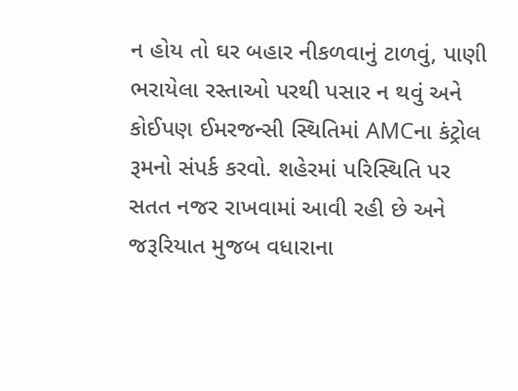ન હોય તો ઘર બહાર નીકળવાનું ટાળવું, પાણી ભરાયેલા રસ્તાઓ પરથી પસાર ન થવું અને કોઈપણ ઈમરજન્સી સ્થિતિમાં AMCના કંટ્રોલ રૂમનો સંપર્ક કરવો. શહેરમાં પરિસ્થિતિ પર સતત નજર રાખવામાં આવી રહી છે અને જરૂરિયાત મુજબ વધારાના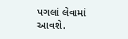પગલાં લેવામાં આવશે.